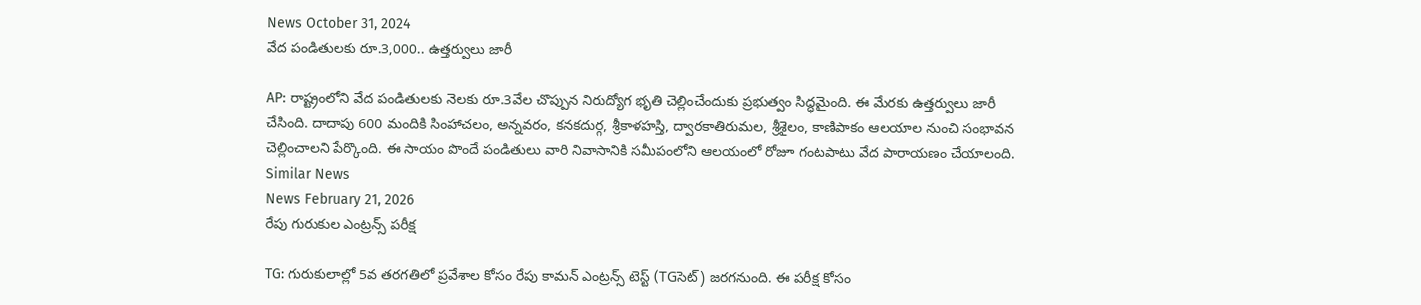News October 31, 2024
వేద పండితులకు రూ.3,000.. ఉత్తర్వులు జారీ

AP: రాష్ట్రంలోని వేద పండితులకు నెలకు రూ.3వేల చొప్పున నిరుద్యోగ భృతి చెల్లించేందుకు ప్రభుత్వం సిద్ధమైంది. ఈ మేరకు ఉత్తర్వులు జారీ చేసింది. దాదాపు 600 మందికి సింహాచలం, అన్నవరం, కనకదుర్గ, శ్రీకాళహస్తి, ద్వారకాతిరుమల, శ్రీశైలం, కాణిపాకం ఆలయాల నుంచి సంభావన చెల్లించాలని పేర్కొంది. ఈ సాయం పొందే పండితులు వారి నివాసానికి సమీపంలోని ఆలయంలో రోజూ గంటపాటు వేద పారాయణం చేయాలంది.
Similar News
News February 21, 2026
రేపు గురుకుల ఎంట్రన్స్ పరీక్ష

TG: గురుకులాల్లో 5వ తరగతిలో ప్రవేశాల కోసం రేపు కామన్ ఎంట్రన్స్ టెస్ట్ (TGసెట్) జరగనుంది. ఈ పరీక్ష కోసం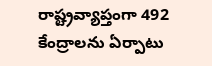రాష్ట్రవ్యాప్తంగా 492 కేంద్రాలను ఏర్పాటు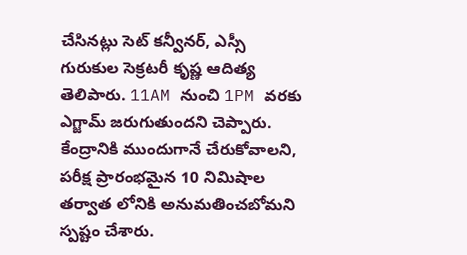చేసినట్లు సెట్ కన్వీనర్, ఎస్సీ గురుకుల సెక్రటరీ కృష్ణ ఆదిత్య తెలిపారు. 11AM నుంచి 1PM వరకు ఎగ్జామ్ జరుగుతుందని చెప్పారు. కేంద్రానికి ముందుగానే చేరుకోవాలని, పరీక్ష ప్రారంభమైన 10 నిమిషాల తర్వాత లోనికి అనుమతించబోమని స్పష్టం చేశారు.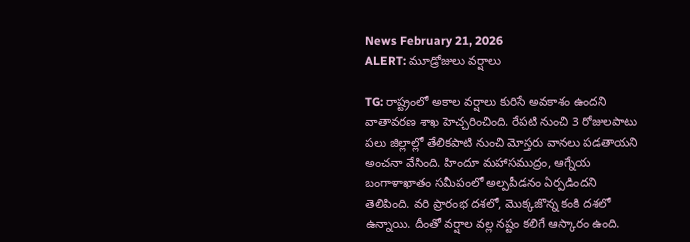News February 21, 2026
ALERT: మూడ్రోజులు వర్షాలు

TG: రాష్ట్రంలో అకాల వర్షాలు కురిసే అవకాశం ఉందని వాతావరణ శాఖ హెచ్చరించింది. రేపటి నుంచి 3 రోజులపాటు పలు జిల్లాల్లో తేలికపాటి నుంచి మోస్తరు వానలు పడతాయని అంచనా వేసింది. హిందూ మహాసముద్రం, ఆగ్నేయ బంగాళాఖాతం సమీపంలో అల్పపీడనం ఏర్పడిందని తెలిపింది. వరి ప్రారంభ దశలో, మొక్కజొన్న కంకి దశలో ఉన్నాయి. దీంతో వర్షాల వల్ల నష్టం కలిగే ఆస్కారం ఉంది.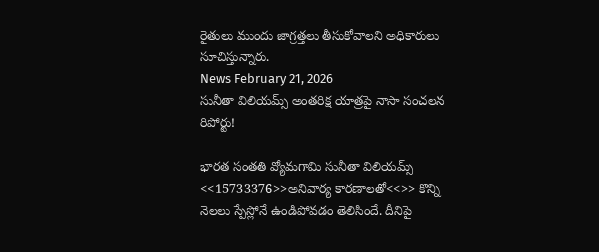రైతులు ముందు జాగ్రత్తలు తీసుకోవాలని అధికారులు సూచిస్తున్నారు.
News February 21, 2026
సునీతా విలియమ్స్ అంతరిక్ష యాత్రపై నాసా సంచలన రిపోర్టు!

భారత సంతతి వ్యోమగామి సునీతా విలియమ్స్ <<15733376>>అనివార్య కారణాలతో<<>> కొన్ని నెలలు స్పేస్లోనే ఉండిపోవడం తెలిసిందే. దీనిపై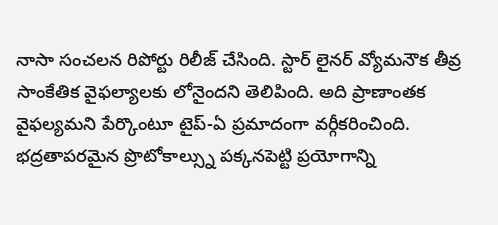నాసా సంచలన రిపోర్టు రిలీజ్ చేసింది. స్టార్ లైనర్ వ్యోమనౌక తీవ్ర సాంకేతిక వైఫల్యాలకు లోనైందని తెలిపింది. అది ప్రాణాంతక వైఫల్యమని పేర్కొంటూ టైప్-ఏ ప్రమాదంగా వర్గీకరించింది. భద్రతాపరమైన ప్రొటోకాల్స్ను పక్కనపెట్టి ప్రయోగాన్ని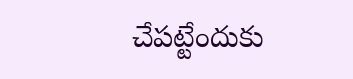చేపట్టేందుకు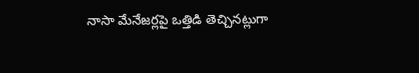నాసా మేనేజర్లపై ఒత్తిడి తెచ్చినట్లుగా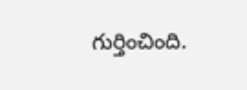గుర్తించింది.